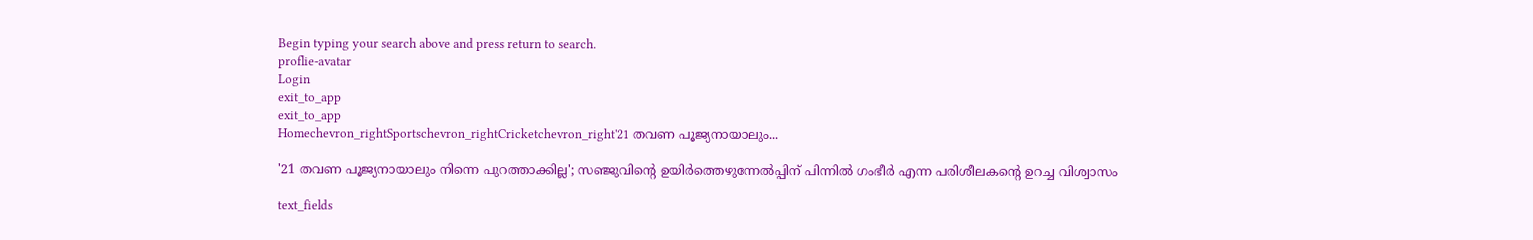Begin typing your search above and press return to search.
proflie-avatar
Login
exit_to_app
exit_to_app
Homechevron_rightSportschevron_rightCricketchevron_right'21 തവണ പൂജ്യനായാലും...

'21 തവണ പൂജ്യനായാലും നിന്നെ പുറത്താക്കില്ല'; സഞ്ജുവിന്റെ ഉയിർത്തെഴുന്നേൽപ്പിന് പിന്നിൽ ഗംഭീർ എന്ന പരിശീലകന്റെ ഉറച്ച വിശ്വാസം

text_fields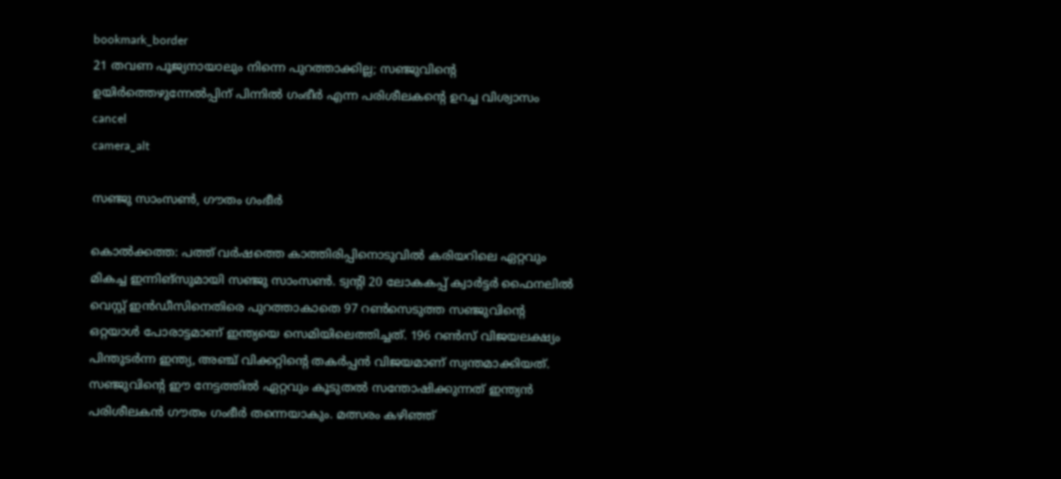bookmark_border
21 തവണ പൂജ്യനായാലും നിന്നെ പുറത്താക്കില്ല; സഞ്ജുവിന്റെ ഉയിർത്തെഴുന്നേൽപ്പിന് പിന്നിൽ ഗംഭീർ എന്ന പരിശീലകന്റെ ഉറച്ച വിശ്വാസം
cancel
camera_alt

സഞ്ജു സാംസൺ, ഗൗതം ഗംഭീർ

കൊൽക്കത്ത: പത്ത് വർഷത്തെ കാത്തിരിപ്പിനൊടുവിൽ കരിയറിലെ ഏറ്റവും മികച്ച ഇന്നിങ്‌സുമായി സഞ്ജു സാംസൺ. ട്വന്റി 20 ലോകകപ്പ് ക്വാർട്ടർ ഫൈനലിൽ വെസ്റ്റ് ഇൻഡീസിനെതിരെ പുറത്താകാതെ 97 റൺസെടുത്ത സഞ്ജുവിന്റെ ഒറ്റയാൾ പോരാട്ടമാണ് ഇന്ത്യയെ സെമിയിലെത്തിച്ചത്. 196 റൺസ് വിജയലക്ഷ്യം പിന്തുടർന്ന ഇന്ത്യ, അഞ്ച് വിക്കറ്റിന്റെ തകർപ്പൻ വിജയമാണ് സ്വന്തമാക്കിയത്. സഞ്ജുവിന്റെ ഈ നേട്ടത്തിൽ ഏറ്റവും കൂടുതൽ സന്തോഷിക്കുന്നത് ഇന്ത്യൻ പരിശീലകൻ ഗൗതം ഗംഭീർ തന്നെയാകും. മത്സരം കഴിഞ്ഞ്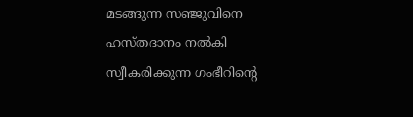മടങ്ങുന്ന സഞ്ജുവിനെ ഹസ്തദാനം നൽകി സ്വീകരിക്കുന്ന ഗംഭീറിന്റെ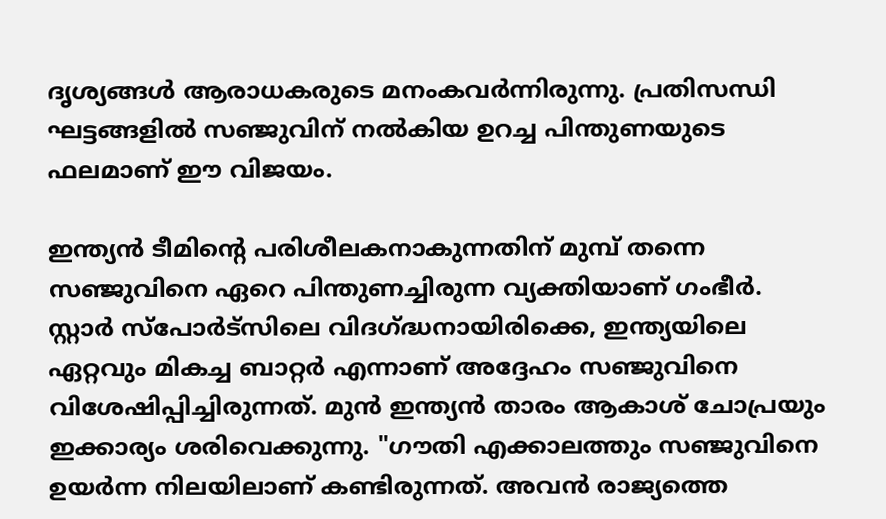ദൃശ്യങ്ങൾ ആരാധകരുടെ മനംകവർന്നിരുന്നു. പ്രതിസന്ധി ഘട്ടങ്ങളിൽ സഞ്ജുവിന് നൽകിയ ഉറച്ച പിന്തുണയുടെ ഫലമാണ് ഈ വിജയം.

ഇന്ത്യൻ ടീമിന്റെ പരിശീലകനാകുന്നതിന് മുമ്പ് തന്നെ സഞ്ജുവിനെ ഏറെ പിന്തുണച്ചിരുന്ന വ്യക്തിയാണ് ഗംഭീർ. സ്റ്റാർ സ്പോർട്സിലെ വിദഗ്ദ്ധനായിരിക്കെ, ഇന്ത്യയിലെ ഏറ്റവും മികച്ച ബാറ്റർ എന്നാണ് അദ്ദേഹം സഞ്ജുവിനെ വിശേഷിപ്പിച്ചിരുന്നത്. മുൻ ഇന്ത്യൻ താരം ആകാശ് ചോപ്രയും ഇക്കാര്യം ശരിവെക്കുന്നു. "ഗൗതി എക്കാലത്തും സഞ്ജുവിനെ ഉയർന്ന നിലയിലാണ് കണ്ടിരുന്നത്. അവൻ രാജ്യത്തെ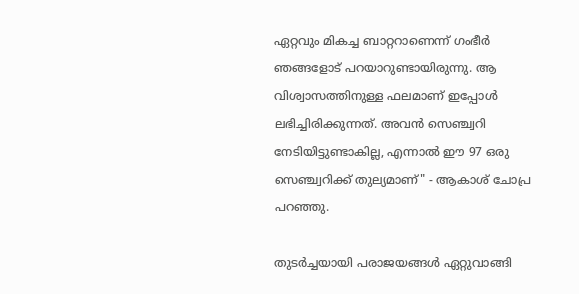ഏറ്റവും മികച്ച ബാറ്ററാണെന്ന് ഗംഭീർ ഞങ്ങളോട് പറയാറുണ്ടായിരുന്നു. ആ വിശ്വാസത്തിനുള്ള ഫലമാണ് ഇപ്പോൾ ലഭിച്ചിരിക്കുന്നത്. അവൻ സെഞ്ച്വറി നേടിയിട്ടുണ്ടാകില്ല, എന്നാൽ ഈ 97 ഒരു സെഞ്ച്വറിക്ക് തുല്യമാണ്" - ആകാശ് ചോപ്ര പറഞ്ഞു.

തുടർച്ചയായി പരാജയങ്ങൾ ഏറ്റുവാങ്ങി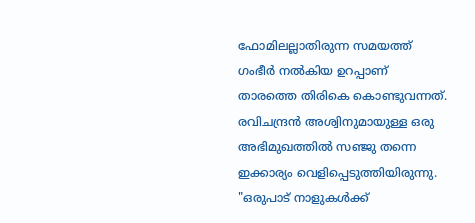ഫോമിലല്ലാതിരുന്ന സമയത്ത് ഗംഭീർ നൽകിയ ഉറപ്പാണ് താരത്തെ തിരികെ കൊണ്ടുവന്നത്. രവിചന്ദ്രൻ അശ്വിനുമായുള്ള ഒരു അഭിമുഖത്തിൽ സഞ്ജു തന്നെ ഇക്കാര്യം വെളിപ്പെടുത്തിയിരുന്നു. "ഒരുപാട് നാളുകൾക്ക്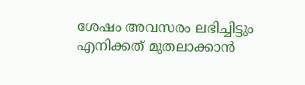ശേഷം അവസരം ലഭിച്ചിട്ടും എനിക്കത് മുതലാക്കാൻ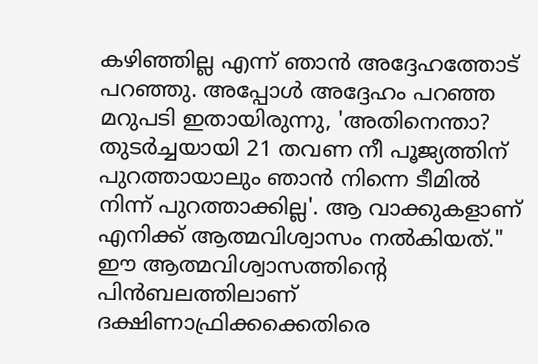കഴിഞ്ഞില്ല എന്ന് ഞാൻ അദ്ദേഹത്തോട് പറഞ്ഞു. അപ്പോൾ അദ്ദേഹം പറഞ്ഞ മറുപടി ഇതായിരുന്നു, 'അതിനെന്താ? തുടർച്ചയായി 21 തവണ നീ പൂജ്യത്തിന് പുറത്തായാലും ഞാൻ നിന്നെ ടീമിൽ നിന്ന് പുറത്താക്കില്ല'. ആ വാക്കുകളാണ് എനിക്ക് ആത്മവിശ്വാസം നൽകിയത്." ഈ ആത്മവിശ്വാസത്തിന്റെ പിൻബലത്തിലാണ് ദക്ഷിണാഫ്രിക്കക്കെതിരെ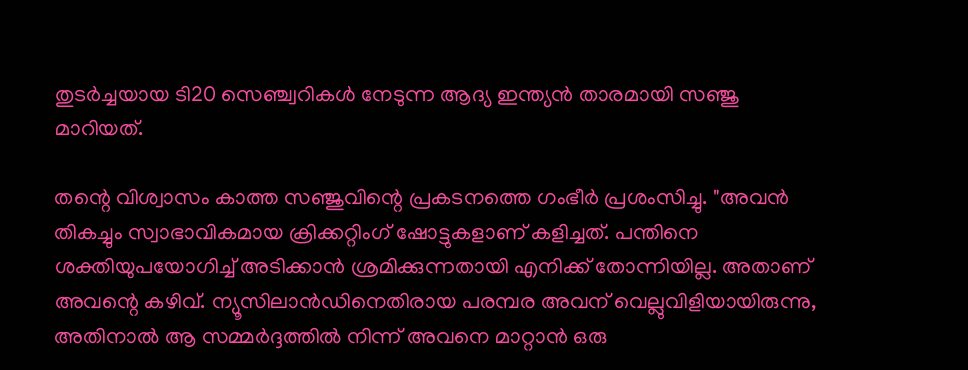തുടർച്ചയായ ടി20 സെഞ്ച്വറികൾ നേടുന്ന ആദ്യ ഇന്ത്യൻ താരമായി സഞ്ജു മാറിയത്.

തന്റെ വിശ്വാസം കാത്ത സഞ്ജുവിന്റെ പ്രകടനത്തെ ഗംഭീർ പ്രശംസിച്ചു. "അവൻ തികച്ചും സ്വാഭാവികമായ ക്രിക്കറ്റിംഗ് ഷോട്ടുകളാണ് കളിച്ചത്. പന്തിനെ ശക്തിയുപയോഗിച്ച് അടിക്കാൻ ശ്രമിക്കുന്നതായി എനിക്ക് തോന്നിയില്ല. അതാണ് അവന്റെ കഴിവ്. ന്യൂസിലാൻഡിനെതിരായ പരമ്പര അവന് വെല്ലുവിളിയായിരുന്നു, അതിനാൽ ആ സമ്മർദ്ദത്തിൽ നിന്ന് അവനെ മാറ്റാൻ ഒരു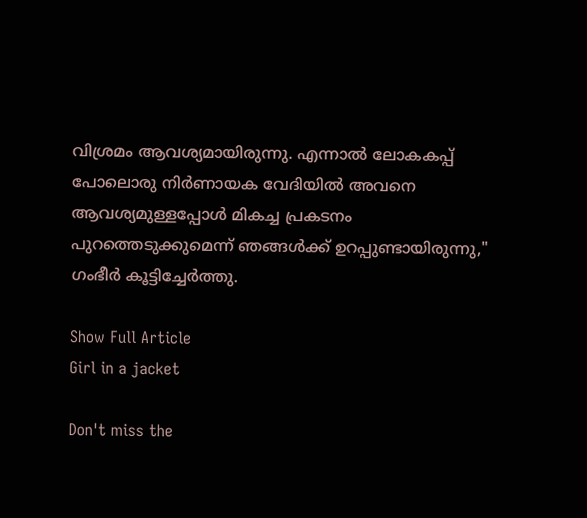വിശ്രമം ആവശ്യമായിരുന്നു. എന്നാൽ ലോകകപ്പ് പോലൊരു നിർണായക വേദിയിൽ അവനെ ആവശ്യമുള്ളപ്പോൾ മികച്ച പ്രകടനം പുറത്തെടുക്കുമെന്ന് ഞങ്ങൾക്ക് ഉറപ്പുണ്ടായിരുന്നു," ഗംഭീർ കൂട്ടിച്ചേർത്തു.

Show Full Article
Girl in a jacket

Don't miss the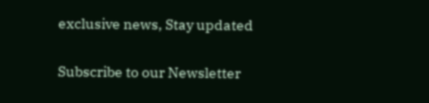exclusive news, Stay updated

Subscribe to our Newsletter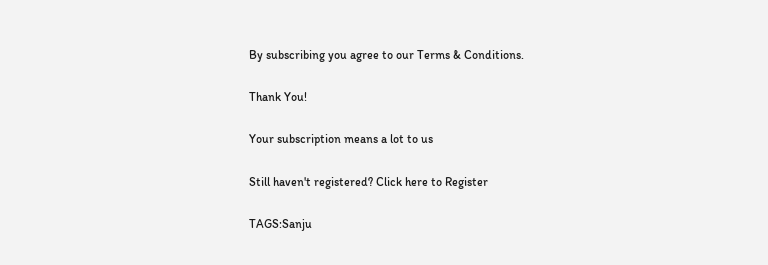By subscribing you agree to our Terms & Conditions.

Thank You!

Your subscription means a lot to us

Still haven't registered? Click here to Register

TAGS:Sanju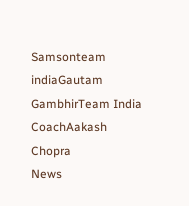Samsonteam indiaGautam GambhirTeam India CoachAakash Chopra
News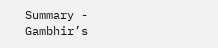Summary - Gambhir’s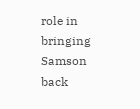role in bringing Samson back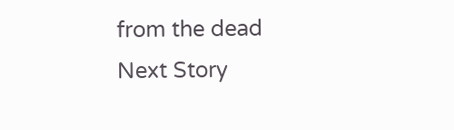from the dead
Next Story